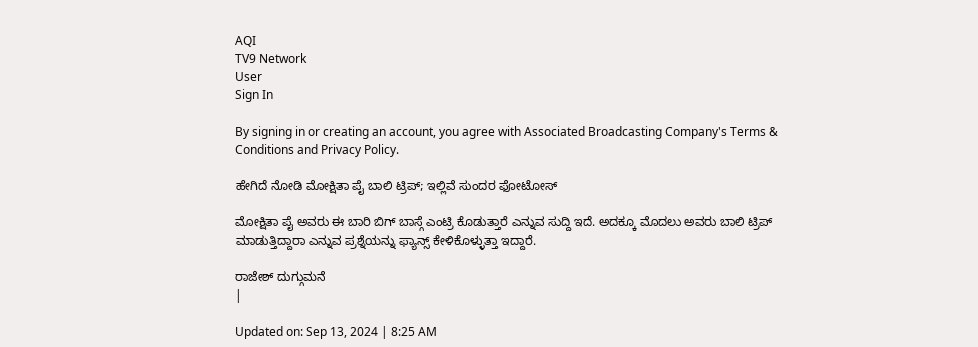AQI
TV9 Network
User
Sign In

By signing in or creating an account, you agree with Associated Broadcasting Company's Terms & Conditions and Privacy Policy.

ಹೇಗಿದೆ ನೋಡಿ ಮೋಕ್ಷಿತಾ ಪೈ ಬಾಲಿ ಟ್ರಿಪ್; ಇಲ್ಲಿವೆ ಸುಂದರ ಫೋಟೋಸ್

ಮೋಕ್ಷಿತಾ ಪೈ ಅವರು ಈ ಬಾರಿ ಬಿಗ್ ಬಾಸ್ಗೆ ಎಂಟ್ರಿ ಕೊಡುತ್ತಾರೆ ಎನ್ನುವ ಸುದ್ದಿ ಇದೆ. ಅದಕ್ಕೂ ಮೊದಲು ಅವರು ಬಾಲಿ ಟ್ರಿಪ್ ಮಾಡುತ್ತಿದ್ದಾರಾ ಎನ್ನುವ ಪ್ರಶ್ನೆಯನ್ನು ಫ್ಯಾನ್ಸ್ ಕೇಳಿಕೊಳ್ಳುತ್ತಾ ಇದ್ದಾರೆ.

ರಾಜೇಶ್ ದುಗ್ಗುಮನೆ
|

Updated on: Sep 13, 2024 | 8:25 AM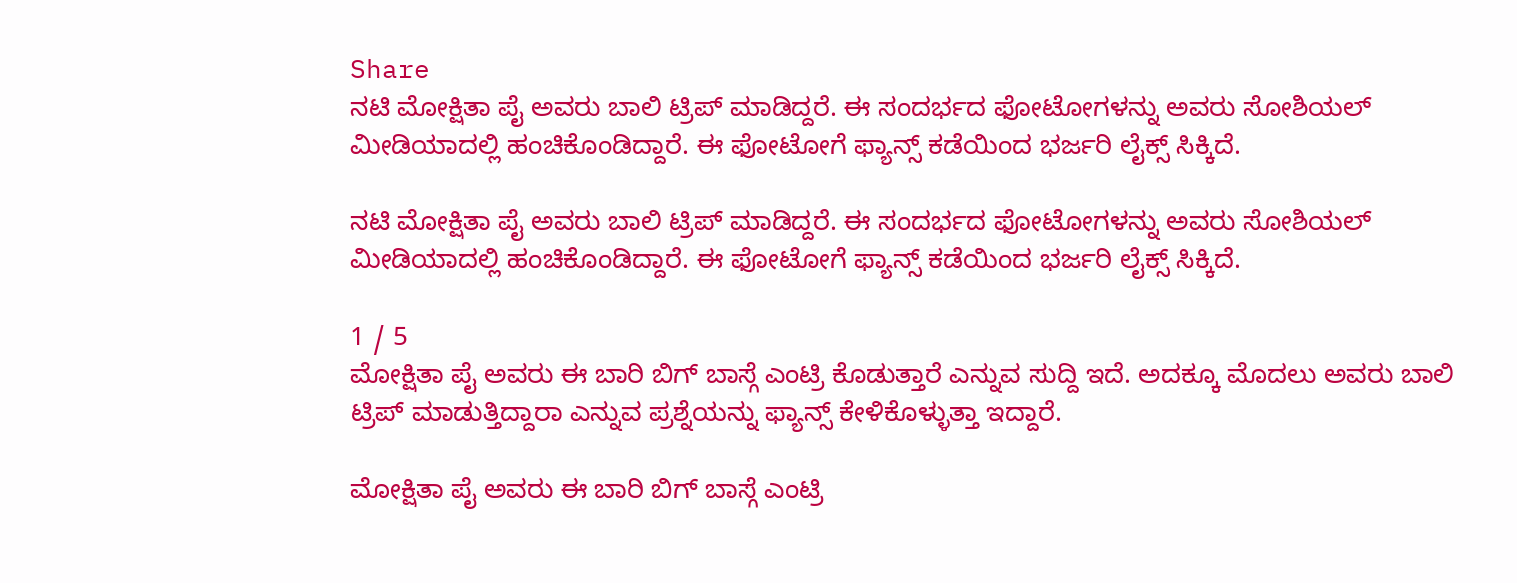Share
ನಟಿ ಮೋಕ್ಷಿತಾ ಪೈ ಅವರು ಬಾಲಿ ಟ್ರಿಪ್ ಮಾಡಿದ್ದರೆ. ಈ ಸಂದರ್ಭದ ಫೋಟೋಗಳನ್ನು ಅವರು ಸೋಶಿಯಲ್ ಮೀಡಿಯಾದಲ್ಲಿ ಹಂಚಿಕೊಂಡಿದ್ದಾರೆ. ಈ ಫೋಟೋಗೆ ಫ್ಯಾನ್ಸ್ ಕಡೆಯಿಂದ ಭರ್ಜರಿ ಲೈಕ್ಸ್ ಸಿಕ್ಕಿದೆ.

ನಟಿ ಮೋಕ್ಷಿತಾ ಪೈ ಅವರು ಬಾಲಿ ಟ್ರಿಪ್ ಮಾಡಿದ್ದರೆ. ಈ ಸಂದರ್ಭದ ಫೋಟೋಗಳನ್ನು ಅವರು ಸೋಶಿಯಲ್ ಮೀಡಿಯಾದಲ್ಲಿ ಹಂಚಿಕೊಂಡಿದ್ದಾರೆ. ಈ ಫೋಟೋಗೆ ಫ್ಯಾನ್ಸ್ ಕಡೆಯಿಂದ ಭರ್ಜರಿ ಲೈಕ್ಸ್ ಸಿಕ್ಕಿದೆ.

1 / 5
ಮೋಕ್ಷಿತಾ ಪೈ ಅವರು ಈ ಬಾರಿ ಬಿಗ್ ಬಾಸ್ಗೆ ಎಂಟ್ರಿ ಕೊಡುತ್ತಾರೆ ಎನ್ನುವ ಸುದ್ದಿ ಇದೆ. ಅದಕ್ಕೂ ಮೊದಲು ಅವರು ಬಾಲಿ ಟ್ರಿಪ್ ಮಾಡುತ್ತಿದ್ದಾರಾ ಎನ್ನುವ ಪ್ರಶ್ನೆಯನ್ನು ಫ್ಯಾನ್ಸ್ ಕೇಳಿಕೊಳ್ಳುತ್ತಾ ಇದ್ದಾರೆ.

ಮೋಕ್ಷಿತಾ ಪೈ ಅವರು ಈ ಬಾರಿ ಬಿಗ್ ಬಾಸ್ಗೆ ಎಂಟ್ರಿ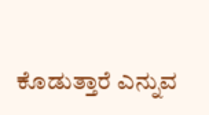ಕೊಡುತ್ತಾರೆ ಎನ್ನುವ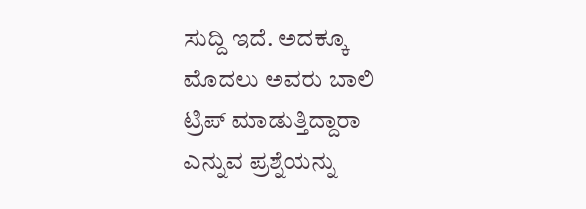ಸುದ್ದಿ ಇದೆ. ಅದಕ್ಕೂ ಮೊದಲು ಅವರು ಬಾಲಿ ಟ್ರಿಪ್ ಮಾಡುತ್ತಿದ್ದಾರಾ ಎನ್ನುವ ಪ್ರಶ್ನೆಯನ್ನು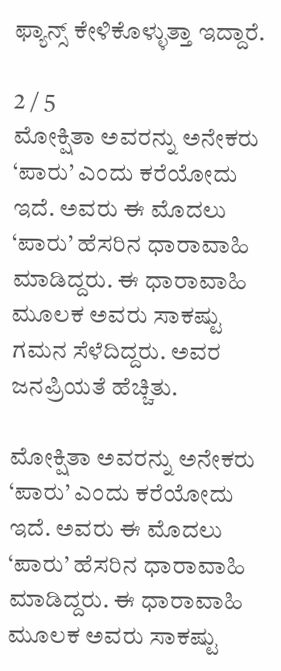ಫ್ಯಾನ್ಸ್ ಕೇಳಿಕೊಳ್ಳುತ್ತಾ ಇದ್ದಾರೆ.

2 / 5
ಮೋಕ್ಷಿತಾ ಅವರನ್ನು ಅನೇಕರು ‘ಪಾರು’ ಎಂದು ಕರೆಯೋದು ಇದೆ. ಅವರು ಈ ಮೊದಲು ‘ಪಾರು’ ಹೆಸರಿನ ಧಾರಾವಾಹಿ ಮಾಡಿದ್ದರು. ಈ ಧಾರಾವಾಹಿ ಮೂಲಕ ಅವರು ಸಾಕಷ್ಟು ಗಮನ ಸೆಳೆದಿದ್ದರು. ಅವರ ಜನಪ್ರಿಯತೆ ಹೆಚ್ಚಿತು.

ಮೋಕ್ಷಿತಾ ಅವರನ್ನು ಅನೇಕರು ‘ಪಾರು’ ಎಂದು ಕರೆಯೋದು ಇದೆ. ಅವರು ಈ ಮೊದಲು ‘ಪಾರು’ ಹೆಸರಿನ ಧಾರಾವಾಹಿ ಮಾಡಿದ್ದರು. ಈ ಧಾರಾವಾಹಿ ಮೂಲಕ ಅವರು ಸಾಕಷ್ಟು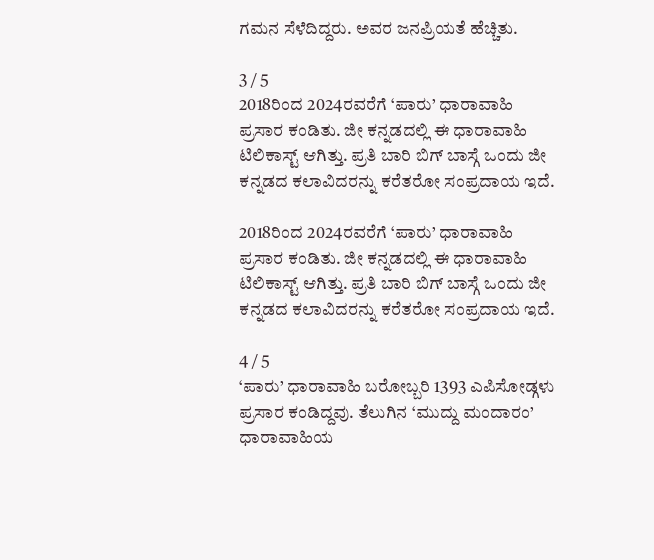ಗಮನ ಸೆಳೆದಿದ್ದರು. ಅವರ ಜನಪ್ರಿಯತೆ ಹೆಚ್ಚಿತು.

3 / 5
2018ರಿಂದ 2024ರವರೆಗೆ ‘ಪಾರು’ ಧಾರಾವಾಹಿ ಪ್ರಸಾರ ಕಂಡಿತು. ಜೀ ಕನ್ನಡದಲ್ಲಿ ಈ ಧಾರಾವಾಹಿ ಟಿಲಿಕಾಸ್ಟ್ ಆಗಿತ್ತು. ಪ್ರತಿ ಬಾರಿ ಬಿಗ್ ಬಾಸ್ಗೆ ಒಂದು ಜೀ ಕನ್ನಡದ ಕಲಾವಿದರನ್ನು ಕರೆತರೋ ಸಂಪ್ರದಾಯ ಇದೆ.

2018ರಿಂದ 2024ರವರೆಗೆ ‘ಪಾರು’ ಧಾರಾವಾಹಿ ಪ್ರಸಾರ ಕಂಡಿತು. ಜೀ ಕನ್ನಡದಲ್ಲಿ ಈ ಧಾರಾವಾಹಿ ಟಿಲಿಕಾಸ್ಟ್ ಆಗಿತ್ತು. ಪ್ರತಿ ಬಾರಿ ಬಿಗ್ ಬಾಸ್ಗೆ ಒಂದು ಜೀ ಕನ್ನಡದ ಕಲಾವಿದರನ್ನು ಕರೆತರೋ ಸಂಪ್ರದಾಯ ಇದೆ.

4 / 5
‘ಪಾರು’ ಧಾರಾವಾಹಿ ಬರೋಬ್ಬರಿ 1393 ಎಪಿಸೋಡ್ಗಳು ಪ್ರಸಾರ ಕಂಡಿದ್ದವು. ತೆಲುಗಿನ ‘ಮುದ್ದು ಮಂದಾರಂ’ ಧಾರಾವಾಹಿಯ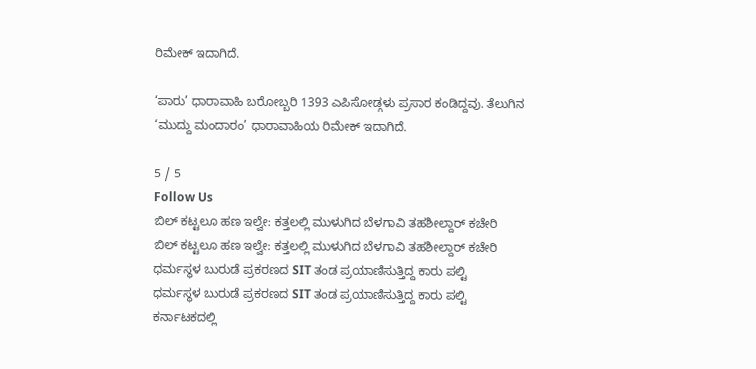ರಿಮೇಕ್ ಇದಾಗಿದೆ.

‘ಪಾರು’ ಧಾರಾವಾಹಿ ಬರೋಬ್ಬರಿ 1393 ಎಪಿಸೋಡ್ಗಳು ಪ್ರಸಾರ ಕಂಡಿದ್ದವು. ತೆಲುಗಿನ ‘ಮುದ್ದು ಮಂದಾರಂ’ ಧಾರಾವಾಹಿಯ ರಿಮೇಕ್ ಇದಾಗಿದೆ.

5 / 5
Follow Us
ಬಿಲ್ ಕಟ್ಟಲೂ ಹಣ ಇಲ್ವೇ: ಕತ್ತಲಲ್ಲಿ ಮುಳುಗಿದ ಬೆಳಗಾವಿ ತಹಶೀಲ್ದಾರ್ ಕಚೇರಿ
ಬಿಲ್ ಕಟ್ಟಲೂ ಹಣ ಇಲ್ವೇ: ಕತ್ತಲಲ್ಲಿ ಮುಳುಗಿದ ಬೆಳಗಾವಿ ತಹಶೀಲ್ದಾರ್ ಕಚೇರಿ
ಧರ್ಮಸ್ಥಳ ಬುರುಡೆ ಪ್ರಕರಣದ SIT ತಂಡ ಪ್ರಯಾಣಿಸುತ್ತಿದ್ದ ಕಾರು ಪಲ್ಟಿ
ಧರ್ಮಸ್ಥಳ ಬುರುಡೆ ಪ್ರಕರಣದ SIT ತಂಡ ಪ್ರಯಾಣಿಸುತ್ತಿದ್ದ ಕಾರು ಪಲ್ಟಿ
ಕರ್ನಾಟಕದಲ್ಲಿ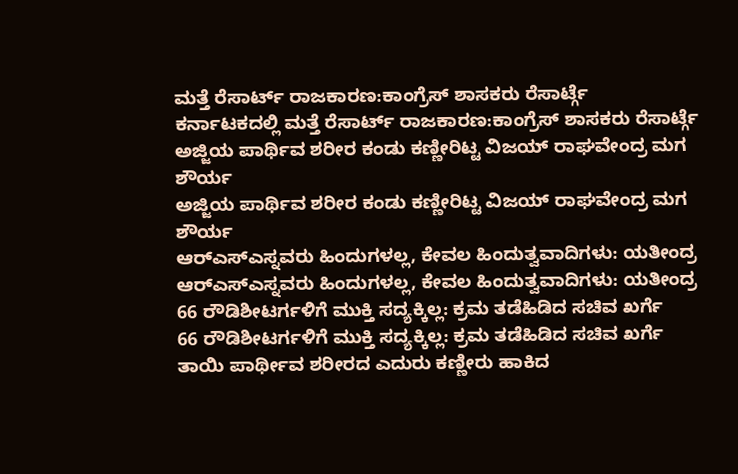ಮತ್ತೆ ರೆಸಾರ್ಟ್ ರಾಜಕಾರಣ:ಕಾಂಗ್ರೆಸ್ ಶಾಸಕರು ರೆಸಾರ್ಟ್ಗೆ
ಕರ್ನಾಟಕದಲ್ಲಿ ಮತ್ತೆ ರೆಸಾರ್ಟ್ ರಾಜಕಾರಣ:ಕಾಂಗ್ರೆಸ್ ಶಾಸಕರು ರೆಸಾರ್ಟ್ಗೆ
ಅಜ್ಜಿಯ ಪಾರ್ಥಿವ ಶರೀರ ಕಂಡು ಕಣ್ಣೀರಿಟ್ಟ ವಿಜಯ್ ರಾಘವೇಂದ್ರ ಮಗ ಶೌರ್ಯ
ಅಜ್ಜಿಯ ಪಾರ್ಥಿವ ಶರೀರ ಕಂಡು ಕಣ್ಣೀರಿಟ್ಟ ವಿಜಯ್ ರಾಘವೇಂದ್ರ ಮಗ ಶೌರ್ಯ
ಆರ್‌ಎಸ್‌ಎಸ್ನವರು ಹಿಂದುಗಳಲ್ಲ, ಕೇವಲ ಹಿಂದುತ್ವವಾದಿಗಳು: ಯತೀಂದ್ರ
ಆರ್‌ಎಸ್‌ಎಸ್ನವರು ಹಿಂದುಗಳಲ್ಲ, ಕೇವಲ ಹಿಂದುತ್ವವಾದಿಗಳು: ಯತೀಂದ್ರ
66 ರೌಡಿಶೀಟರ್ಗಳಿಗೆ ಮುಕ್ತಿ ಸದ್ಯಕ್ಕಿಲ್ಲ: ಕ್ರಮ ತಡೆಹಿಡಿದ ಸಚಿವ ಖರ್ಗೆ
66 ರೌಡಿಶೀಟರ್ಗಳಿಗೆ ಮುಕ್ತಿ ಸದ್ಯಕ್ಕಿಲ್ಲ: ಕ್ರಮ ತಡೆಹಿಡಿದ ಸಚಿವ ಖರ್ಗೆ
ತಾಯಿ ಪಾರ್ಥೀವ ಶರೀರದ ಎದುರು ಕಣ್ಣೀರು ಹಾಕಿದ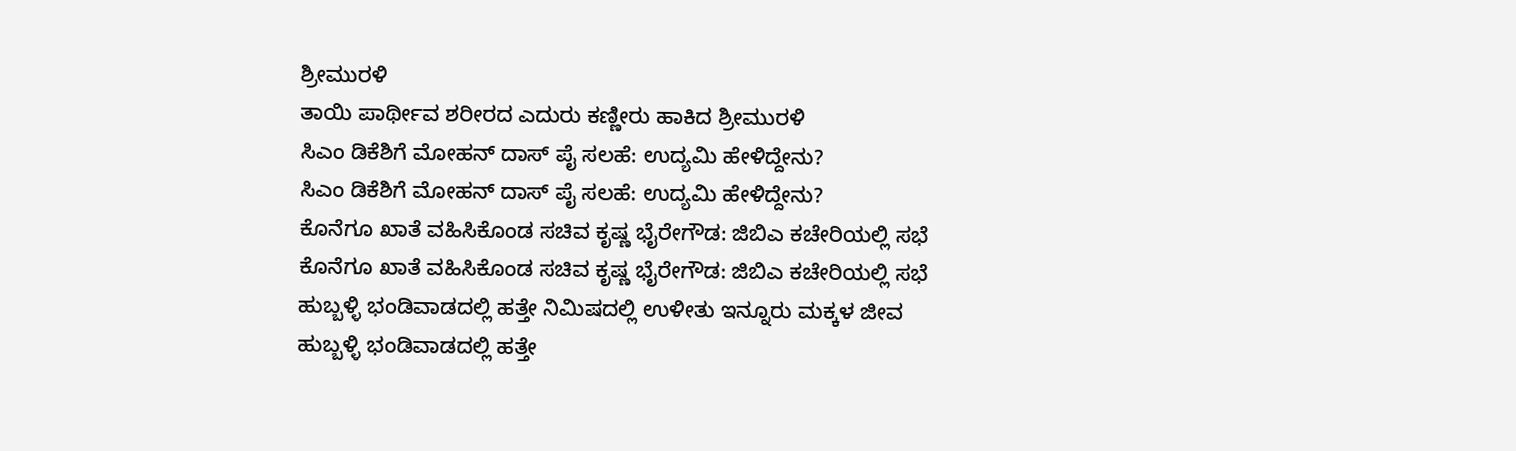ಶ್ರೀಮುರಳಿ
ತಾಯಿ ಪಾರ್ಥೀವ ಶರೀರದ ಎದುರು ಕಣ್ಣೀರು ಹಾಕಿದ ಶ್ರೀಮುರಳಿ
ಸಿಎಂ ಡಿಕೆಶಿಗೆ ಮೋಹನ್ ದಾಸ್ ಪೈ ಸಲಹೆ: ಉದ್ಯಮಿ ಹೇಳಿದ್ದೇನು?
ಸಿಎಂ ಡಿಕೆಶಿಗೆ ಮೋಹನ್ ದಾಸ್ ಪೈ ಸಲಹೆ: ಉದ್ಯಮಿ ಹೇಳಿದ್ದೇನು?
ಕೊನೆಗೂ ಖಾತೆ ವಹಿಸಿಕೊಂಡ ಸಚಿವ ಕೃಷ್ಣ ಭೈರೇಗೌಡ: ಜಿಬಿಎ ಕಚೇರಿಯಲ್ಲಿ ಸಭೆ
ಕೊನೆಗೂ ಖಾತೆ ವಹಿಸಿಕೊಂಡ ಸಚಿವ ಕೃಷ್ಣ ಭೈರೇಗೌಡ: ಜಿಬಿಎ ಕಚೇರಿಯಲ್ಲಿ ಸಭೆ
ಹುಬ್ಬಳ್ಳಿ ಭಂಡಿವಾಡದಲ್ಲಿ ಹತ್ತೇ ನಿಮಿಷದಲ್ಲಿ ಉಳೀತು ಇನ್ನೂರು ಮಕ್ಕಳ ಜೀವ
ಹುಬ್ಬಳ್ಳಿ ಭಂಡಿವಾಡದಲ್ಲಿ ಹತ್ತೇ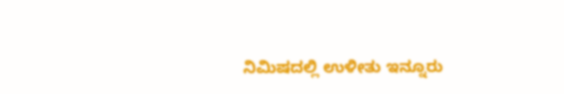ನಿಮಿಷದಲ್ಲಿ ಉಳೀತು ಇನ್ನೂರು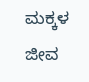ಮಕ್ಕಳ ಜೀವ